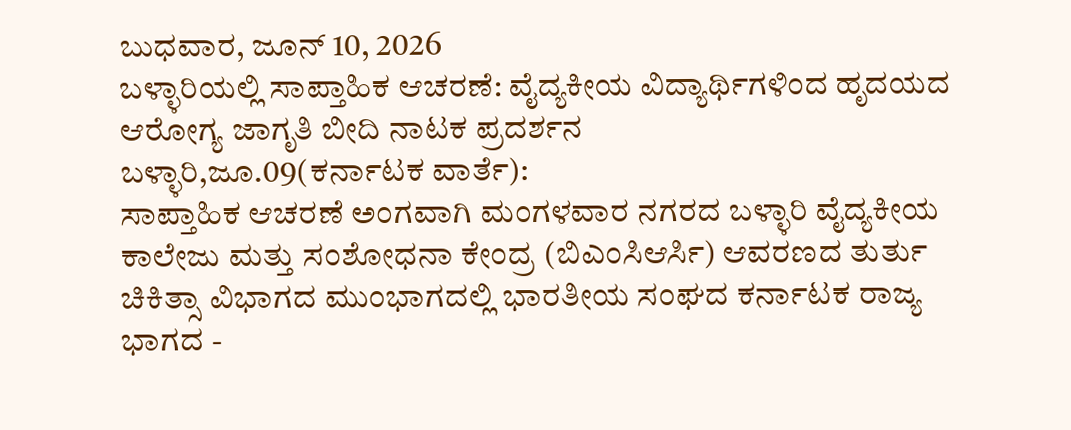ಬುಧವಾರ, ಜೂನ್ 10, 2026
ಬಳ್ಳಾರಿಯಲ್ಲಿ ಸಾಪ್ತಾಹಿಕ ಆಚರಣೆ: ವೈದ್ಯಕೀಯ ವಿದ್ಯಾರ್ಥಿಗಳಿಂದ ಹೃದಯದ ಆರೋಗ್ಯ ಜಾಗೃತಿ ಬೀದಿ ನಾಟಕ ಪ್ರದರ್ಶನ
ಬಳ್ಳಾರಿ,ಜೂ.09(ಕರ್ನಾಟಕ ವಾರ್ತೆ):
ಸಾಪ್ತಾಹಿಕ ಆಚರಣೆ ಅಂಗವಾಗಿ ಮಂಗಳವಾರ ನಗರದ ಬಳ್ಳಾರಿ ವೈದ್ಯಕೀಯ ಕಾಲೇಜು ಮತ್ತು ಸಂಶೋಧನಾ ಕೇಂದ್ರ (ಬಿಎಂಸಿಆರ್ಸಿ) ಆವರಣದ ತುರ್ತು ಚಿಕಿತ್ಸಾ ವಿಭಾಗದ ಮುಂಭಾಗದಲ್ಲಿ ಭಾರತೀಯ ಸಂಘದ ಕರ್ನಾಟಕ ರಾಜ್ಯ ಭಾಗದ -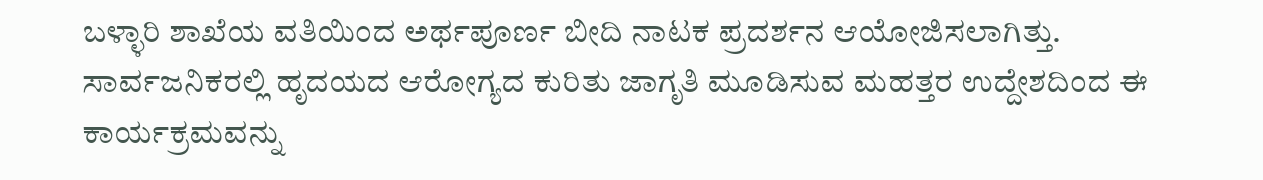ಬಳ್ಳಾರಿ ಶಾಖೆಯ ವತಿಯಿಂದ ಅರ್ಥಪೂರ್ಣ ಬೀದಿ ನಾಟಕ ಪ್ರದರ್ಶನ ಆಯೋಜಿಸಲಾಗಿತ್ತು.
ಸಾರ್ವಜನಿಕರಲ್ಲಿ ಹೃದಯದ ಆರೋಗ್ಯದ ಕುರಿತು ಜಾಗೃತಿ ಮೂಡಿಸುವ ಮಹತ್ತರ ಉದ್ದೇಶದಿಂದ ಈ ಕಾರ್ಯಕ್ರಮವನ್ನು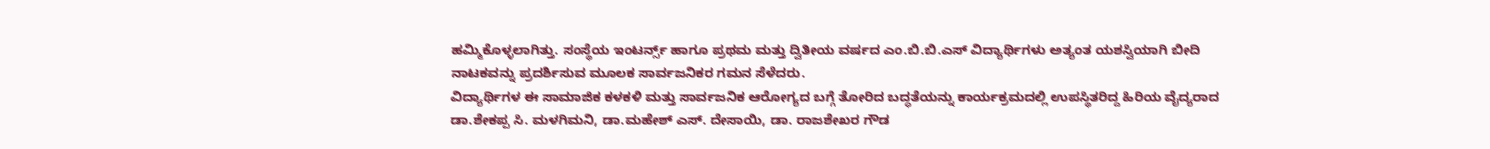ಹಮ್ಮಿಕೊಳ್ಳಲಾಗಿತ್ತು. ಸಂಸ್ಥೆಯ ಇಂಟರ್ನ್ಸ್ ಹಾಗೂ ಪ್ರಥಮ ಮತ್ತು ದ್ವಿತೀಯ ವರ್ಷದ ಎಂ.ಬಿ.ಬಿ.ಎಸ್ ವಿದ್ಯಾರ್ಥಿಗಳು ಅತ್ಯಂತ ಯಶಸ್ವಿಯಾಗಿ ಬೀದಿ ನಾಟಕವನ್ನು ಪ್ರದರ್ಶಿಸುವ ಮೂಲಕ ಸಾರ್ವಜನಿಕರ ಗಮನ ಸೆಳೆದರು.
ವಿದ್ಯಾರ್ಥಿಗಳ ಈ ಸಾಮಾಜಿಕ ಕಳಕಳಿ ಮತ್ತು ಸಾರ್ವಜನಿಕ ಆರೋಗ್ಯದ ಬಗ್ಗೆ ತೋರಿದ ಬದ್ಧತೆಯನ್ನು ಕಾರ್ಯಕ್ರಮದಲ್ಲಿ ಉಪಸ್ಥಿತರಿದ್ದ ಹಿರಿಯ ವೈದ್ಯರಾದ ಡಾ.ಶೇಕಪ್ಪ ಸಿ. ಮಳಗಿಮನಿ, ಡಾ.ಮಹೇಶ್ ಎಸ್. ದೇಸಾಯಿ, ಡಾ. ರಾಜಶೇಖರ ಗೌಡ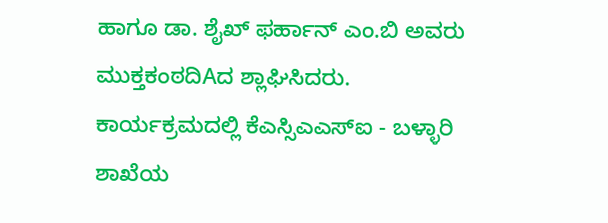ಹಾಗೂ ಡಾ. ಶೈಖ್ ಫರ್ಹಾನ್ ಎಂ.ಬಿ ಅವರು ಮುಕ್ತಕಂಠದಿAದ ಶ್ಲಾಘಿಸಿದರು.
ಕಾರ್ಯಕ್ರಮದಲ್ಲಿ ಕೆಎಸ್ಸಿಎಎಸ್ಐ - ಬಳ್ಳಾರಿ ಶಾಖೆಯ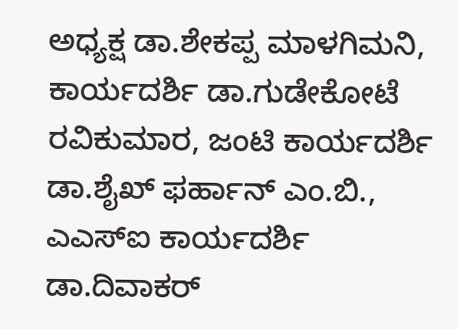ಅಧ್ಯಕ್ಷ ಡಾ.ಶೇಕಪ್ಪ ಮಾಳಗಿಮನಿ, ಕಾರ್ಯದರ್ಶಿ ಡಾ.ಗುಡೇಕೋಟೆ ರವಿಕುಮಾರ, ಜಂಟಿ ಕಾರ್ಯದರ್ಶಿ ಡಾ.ಶೈಖ್ ಫರ್ಹಾನ್ ಎಂ.ಬಿ., ಎಎಸ್ಐ ಕಾರ್ಯದರ್ಶಿ ಡಾ.ದಿವಾಕರ್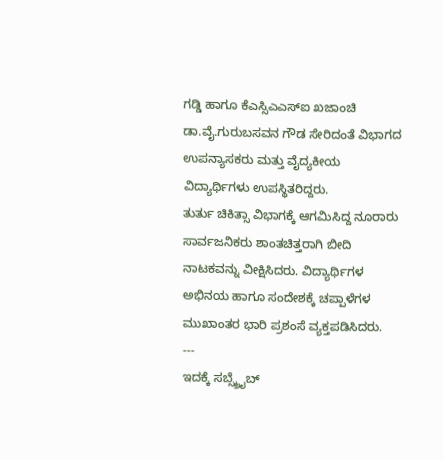ಗಡ್ಡಿ ಹಾಗೂ ಕೆಎಸ್ಸಿಎಎಸ್ಐ ಖಜಾಂಚಿ ಡಾ.ವೈ.ಗುರುಬಸವನ ಗೌಡ ಸೇರಿದಂತೆ ವಿಭಾಗದ ಉಪನ್ಯಾಸಕರು ಮತ್ತು ವೈದ್ಯಕೀಯ ವಿದ್ಯಾರ್ಥಿಗಳು ಉಪಸ್ಥಿತರಿದ್ದರು.
ತುರ್ತು ಚಿಕಿತ್ಸಾ ವಿಭಾಗಕ್ಕೆ ಆಗಮಿಸಿದ್ದ ನೂರಾರು ಸಾರ್ವಜನಿಕರು ಶಾಂತಚಿತ್ತರಾಗಿ ಬೀದಿ ನಾಟಕವನ್ನು ವೀಕ್ಷಿಸಿದರು. ವಿದ್ಯಾರ್ಥಿಗಳ ಅಭಿನಯ ಹಾಗೂ ಸಂದೇಶಕ್ಕೆ ಚಪ್ಪಾಳೆಗಳ ಮುಖಾಂತರ ಭಾರಿ ಪ್ರಶಂಸೆ ವ್ಯಕ್ತಪಡಿಸಿದರು.
---
ಇದಕ್ಕೆ ಸಬ್ಸ್ಕ್ರೈಬ್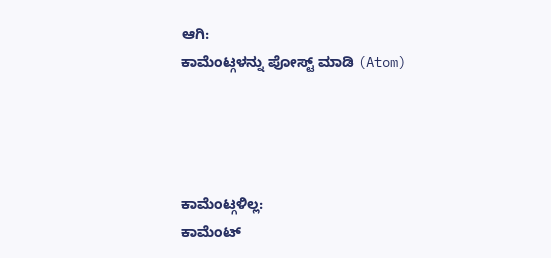ಆಗಿ:
ಕಾಮೆಂಟ್ಗಳನ್ನು ಪೋಸ್ಟ್ ಮಾಡಿ (Atom)




ಕಾಮೆಂಟ್ಗಳಿಲ್ಲ:
ಕಾಮೆಂಟ್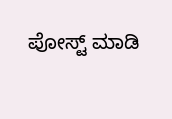ಪೋಸ್ಟ್ ಮಾಡಿ